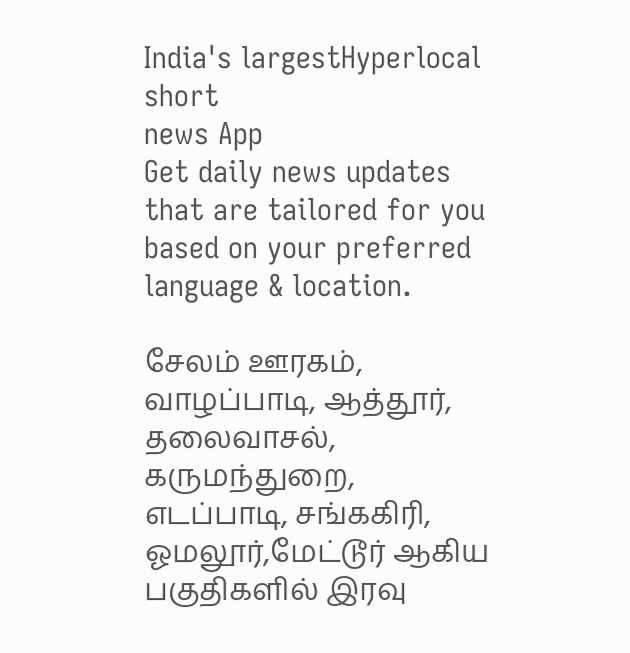India's largestHyperlocal short
news App
Get daily news updates that are tailored for you based on your preferred language & location.

சேலம் ஊரகம், வாழப்பாடி, ஆத்தூர், தலைவாசல், கருமந்துறை, எடப்பாடி, சங்ககிரி, ஓமலூர்,மேட்டூர் ஆகிய பகுதிகளில் இரவு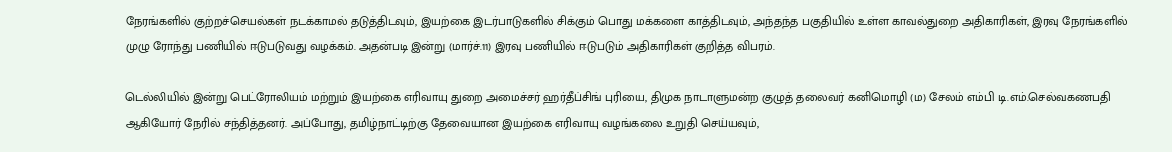நேரங்களில் குற்றச்செயல்கள் நடக்காமல் தடுத்திடவும், இயற்கை இடர்பாடுகளில் சிக்கும் பொது மக்களை காத்திடவும், அந்தந்த பகுதியில் உள்ள காவல்துறை அதிகாரிகள், இரவு நேரங்களில் முழு ரோந்து பணியில் ஈடுபடுவது வழக்கம். அதன்படி இன்று (மார்ச்.11) இரவு பணியில் ஈடுபடும் அதிகாரிகள் குறித்த விபரம்.

டெல்லியில் இன்று பெட்ரோலியம் மற்றும் இயற்கை எரிவாயு துறை அமைச்சர் ஹர்தீப்சிங் புரியை, திமுக நாடாளுமன்ற குழுத் தலைவர் கனிமொழி (ம) சேலம் எம்பி டி.எம்.செல்வகணபதி ஆகியோர் நேரில் சந்தித்தனர். அப்போது, தமிழ்நாட்டிற்கு தேவையான இயற்கை எரிவாயு வழங்கலை உறுதி செய்யவும்,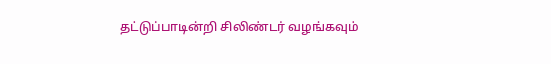தட்டுப்பாடின்றி சிலிண்டர் வழங்கவும்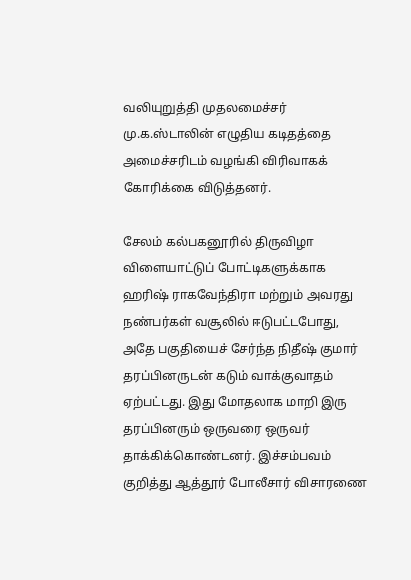வலியுறுத்தி முதலமைச்சர் மு.க.ஸ்டாலின் எழுதிய கடிதத்தை அமைச்சரிடம் வழங்கி விரிவாகக் கோரிக்கை விடுத்தனர்.

சேலம் கல்பகனூரில் திருவிழா விளையாட்டுப் போட்டிகளுக்காக ஹரிஷ் ராகவேந்திரா மற்றும் அவரது நண்பர்கள் வசூலில் ஈடுபட்டபோது, அதே பகுதியைச் சேர்ந்த நிதீஷ் குமார் தரப்பினருடன் கடும் வாக்குவாதம் ஏற்பட்டது. இது மோதலாக மாறி இரு தரப்பினரும் ஒருவரை ஒருவர் தாக்கிக்கொண்டனர். இச்சம்பவம் குறித்து ஆத்தூர் போலீசார் விசாரணை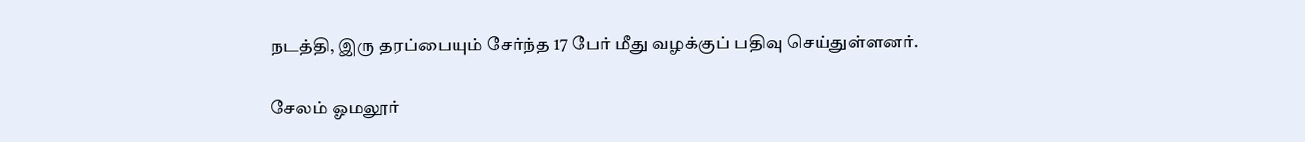நடத்தி, இரு தரப்பையும் சேர்ந்த 17 பேர் மீது வழக்குப் பதிவு செய்துள்ளனர்.

சேலம் ஓமலூர்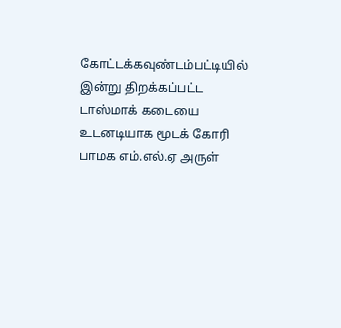கோட்டக்கவுண்டம்பட்டியில் இன்று திறக்கப்பட்ட டாஸ்மாக் கடையை உடனடியாக மூடக் கோரி பாமக எம்.எல்.ஏ அருள்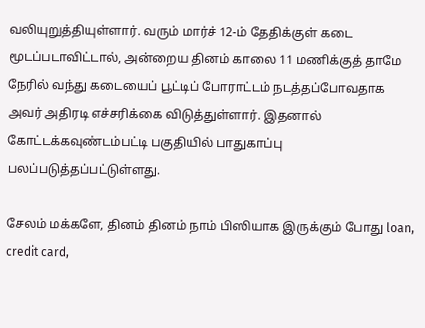வலியுறுத்தியுள்ளார். வரும் மார்ச் 12-ம் தேதிக்குள் கடை மூடப்படாவிட்டால், அன்றைய தினம் காலை 11 மணிக்குத் தாமே நேரில் வந்து கடையைப் பூட்டிப் போராட்டம் நடத்தப்போவதாக அவர் அதிரடி எச்சரிக்கை விடுத்துள்ளார். இதனால் கோட்டக்கவுண்டம்பட்டி பகுதியில் பாதுகாப்பு பலப்படுத்தப்பட்டுள்ளது.

சேலம் மக்களே, தினம் தினம் நாம் பிஸியாக இருக்கும் போது loan, credit card,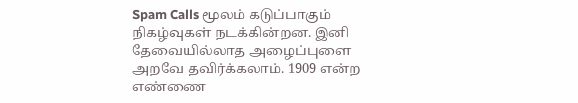Spam Calls மூலம் கடுப்பாகும் நிகழ்வுகள் நடக்கின்றன. இனி தேவையில்லாத அழைப்புளை அறவே தவிர்க்கலாம். 1909 என்ற எண்ணை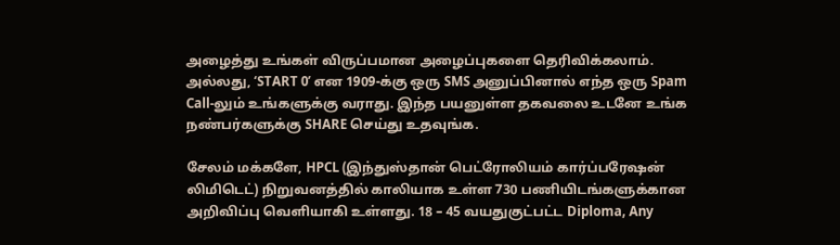அழைத்து உங்கள் விருப்பமான அழைப்புகளை தெரிவிக்கலாம். அல்லது, ‘START 0’ என 1909-க்கு ஒரு SMS அனுப்பினால் எந்த ஒரு Spam Call-லும் உங்களுக்கு வராது. இந்த பயனுள்ள தகவலை உடனே உங்க நண்பர்களுக்கு SHARE செய்து உதவுங்க.

சேலம் மக்களே, HPCL (இந்துஸ்தான் பெட்ரோலியம் கார்ப்பரேஷன் லிமிடெட்) நிறுவனத்தில் காலியாக உள்ள 730 பணியிடங்களுக்கான அறிவிப்பு வெளியாகி உள்ளது. 18 – 45 வயதுகுட்பட்ட Diploma, Any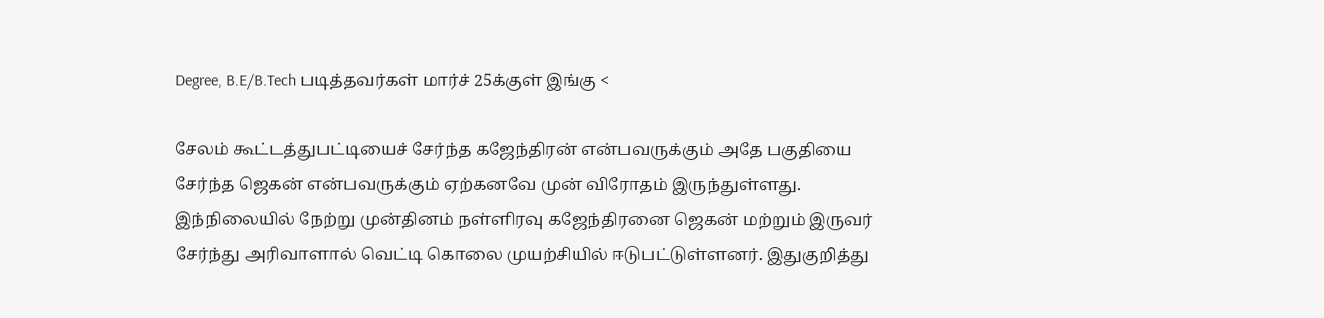Degree, B.E/B.Tech படித்தவர்கள் மார்ச் 25க்குள் இங்கு <

சேலம் கூட்டத்துபட்டியைச் சேர்ந்த கஜேந்திரன் என்பவருக்கும் அதே பகுதியை சேர்ந்த ஜெகன் என்பவருக்கும் ஏற்கனவே முன் விரோதம் இருந்துள்ளது. இந்நிலையில் நேற்று முன்தினம் நள்ளிரவு கஜேந்திரனை ஜெகன் மற்றும் இருவர் சேர்ந்து அரிவாளால் வெட்டி கொலை முயற்சியில் ஈடுபட்டுள்ளனர். இதுகுறித்து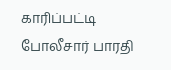காரிப்பட்டி போலீசார் பாரதி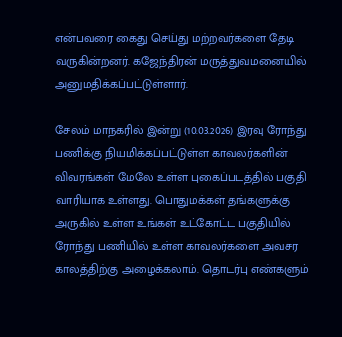என்பவரை கைது செய்து மற்றவர்களை தேடி வருகின்றனர். கஜேந்திரன் மருத்துவமனையில் அனுமதிக்கப்பட்டுள்ளார்.

சேலம் மாநகரில் இன்று (10.03.2026) இரவு ரோந்து பணிக்கு நியமிக்கப்பட்டுள்ள காவலர்களின் விவரங்கள் மேலே உள்ள புகைப்படத்தில் பகுதி வாரியாக உள்ளது. பொதுமக்கள் தங்களுக்கு அருகில் உள்ள உங்கள் உட்கோட்ட பகுதியில் ரோந்து பணியில் உள்ள காவலர்களை அவசர காலத்திற்கு அழைக்கலாம். தொடர்பு எண்களும்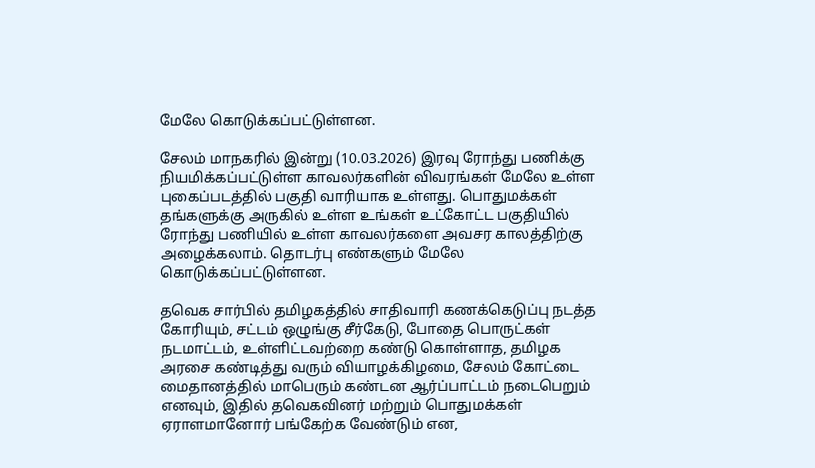மேலே கொடுக்கப்பட்டுள்ளன.

சேலம் மாநகரில் இன்று (10.03.2026) இரவு ரோந்து பணிக்கு நியமிக்கப்பட்டுள்ள காவலர்களின் விவரங்கள் மேலே உள்ள புகைப்படத்தில் பகுதி வாரியாக உள்ளது. பொதுமக்கள் தங்களுக்கு அருகில் உள்ள உங்கள் உட்கோட்ட பகுதியில் ரோந்து பணியில் உள்ள காவலர்களை அவசர காலத்திற்கு அழைக்கலாம். தொடர்பு எண்களும் மேலே கொடுக்கப்பட்டுள்ளன.

தவெக சார்பில் தமிழகத்தில் சாதிவாரி கணக்கெடுப்பு நடத்த கோரியும், சட்டம் ஒழுங்கு சீர்கேடு, போதை பொருட்கள் நடமாட்டம், உள்ளிட்டவற்றை கண்டு கொள்ளாத, தமிழக அரசை கண்டித்து வரும் வியாழக்கிழமை, சேலம் கோட்டை மைதானத்தில் மாபெரும் கண்டன ஆர்ப்பாட்டம் நடைபெறும் எனவும், இதில் தவெகவினர் மற்றும் பொதுமக்கள் ஏராளமானோர் பங்கேற்க வேண்டும் என,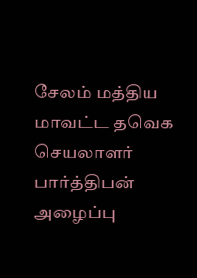சேலம் மத்திய மாவட்ட தவெக செயலாளர் பார்த்திபன் அழைப்பு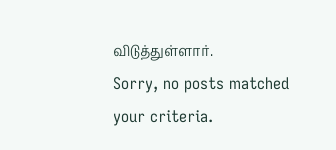விடுத்துள்ளார்.
Sorry, no posts matched your criteria.